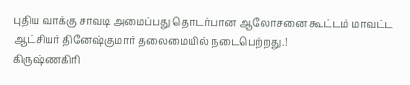புதிய வாக்கு சாவடி அமைப்பது தொடர்பான ஆலோசனை கூட்டம் மாவட்ட ஆட்சியர் தினேஷ்குமார் தலைமையில் நடைபெற்றது.!
கிருஷ்ணகிரி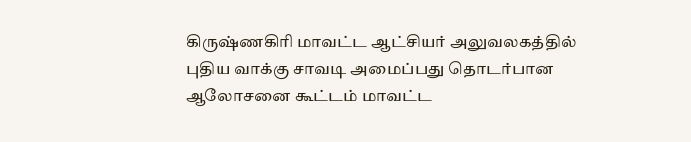கிருஷ்ணகிரி மாவட்ட ஆட்சியர் அலுவலகத்தில் புதிய வாக்கு சாவடி அமைப்பது தொடர்பான ஆலோசனை கூட்டம் மாவட்ட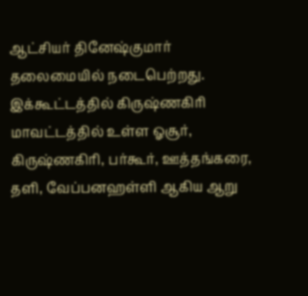ஆட்சியர் தினேஷ்குமார் தலைமையில் நடைபெற்றது.
இக்கூட்டத்தில் கிருஷ்ணகிரி மாவட்டத்தில் உள்ள ஓசூர், கிருஷ்ணகிரி, பர்கூர், ஊத்தங்கரை, தளி, வேப்பனஹள்ளி ஆகிய ஆறு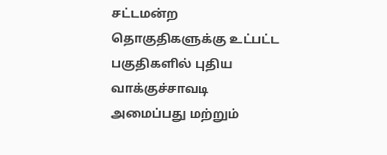சட்டமன்ற தொகுதிகளுக்கு உட்பட்ட பகுதிகளில் புதிய வாக்குச்சாவடி அமைப்பது மற்றும்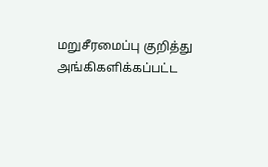மறுசீரமைப்பு குறித்து அங்கிகளிக்கப்பட்ட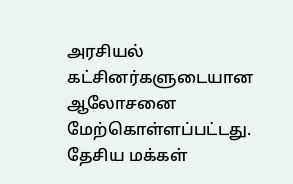அரசியல் கட்சினர்களுடையான ஆலோசனை மேற்கொள்ளப்பட்டது. தேசிய மக்கள்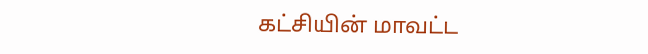கட்சியின் மாவட்ட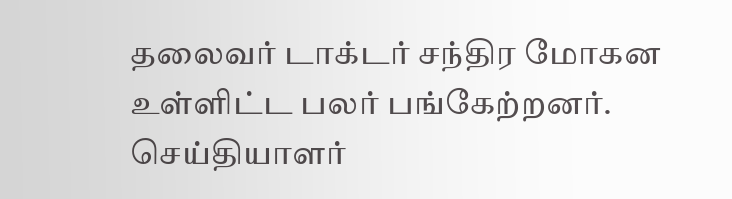தலைவர் டாக்டர் சந்திர மோகன உள்ளிட்ட பலர் பங்கேற்றனர்.
செய்தியாளர்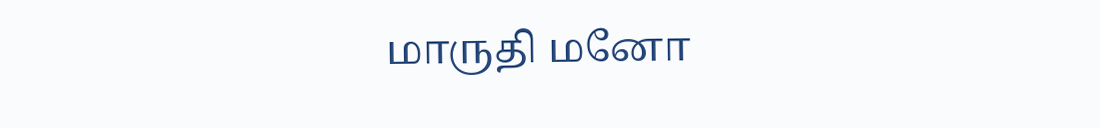மாருதி மனோ